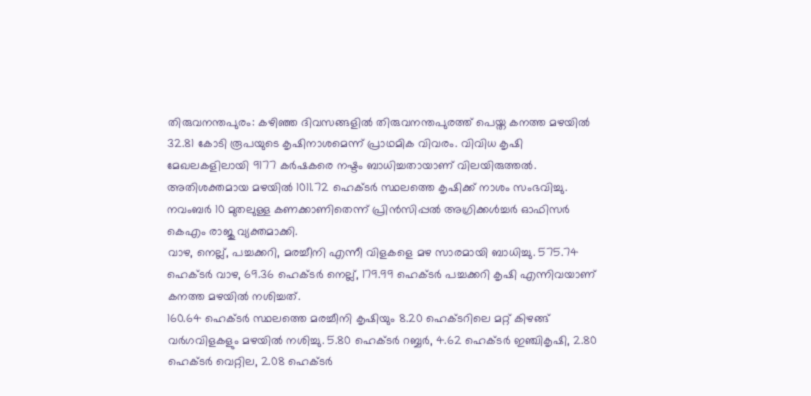തിരുവനന്തപുരം: കഴിഞ്ഞ ദിവസങ്ങളിൽ തിരുവനന്തപുരത്ത് പെയ്ത കനത്ത മഴയിൽ 32.81 കോടി രൂപയുടെ കൃഷിനാശമെന്ന് പ്രാഥമിക വിവരം. വിവിധ കൃഷി മേഖലകളിലായി 9177 കർഷകരെ നഷ്ടം ബാധിച്ചതായാണ് വിലയിരുത്തൽ.
അതിശക്തമായ മഴയിൽ 1011.72 ഹെക്ടർ സ്ഥലത്തെ കൃഷിക്ക് നാശം സംഭവിച്ചു. നവംബർ 10 മുതലുള്ള കണക്കാണിതെന്ന് പ്രിൻസിപ്പൽ അഗ്രിക്കൾച്ചർ ഓഫിസർ കെഎം രാജു വ്യക്തമാക്കി.
വാഴ, നെല്ല്, പച്ചക്കറി, മരച്ചീനി എന്നീ വിളകളെ മഴ സാരമായി ബാധിച്ചു. 575.74 ഹെക്ടർ വാഴ, 69.36 ഹെക്ടർ നെല്ല്, 179.99 ഹെക്ടർ പച്ചക്കറി കൃഷി എന്നിവയാണ് കനത്ത മഴയിൽ നശിച്ചത്.
160.64 ഹെക്ടർ സ്ഥലത്തെ മരച്ചീനി കൃഷിയും 8.20 ഹെക്ടറിലെ മറ്റ് കിഴങ്ങ് വർഗവിളകളും മഴയിൽ നശിച്ചു. 5.80 ഹെക്ടർ റബ്ബർ, 4.62 ഹെക്ടർ ഇഞ്ചികൃഷി, 2.80 ഹെക്ടർ വെറ്റില, 2.08 ഹെക്ടർ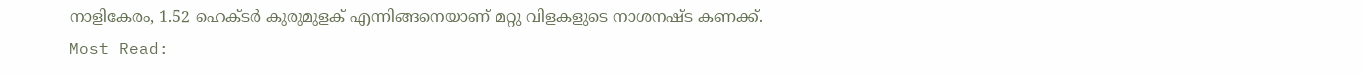നാളികേരം, 1.52 ഹെക്ടർ കുരുമുളക് എന്നിങ്ങനെയാണ് മറ്റു വിളകളുടെ നാശനഷ്ട കണക്ക്.
Most Read: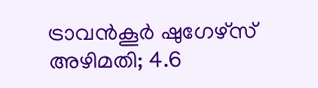ട്രാവൻകൂർ ഷുഗേഴ്സ് അഴിമതി; 4.6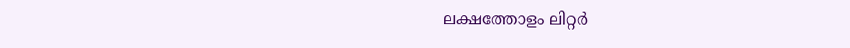ലക്ഷത്തോളം ലിറ്റർ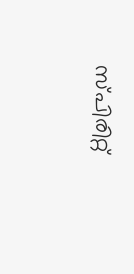സ്പിരിറ്റ്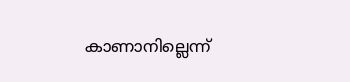കാണാനില്ലെന്ന്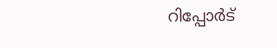റിപ്പോർട്